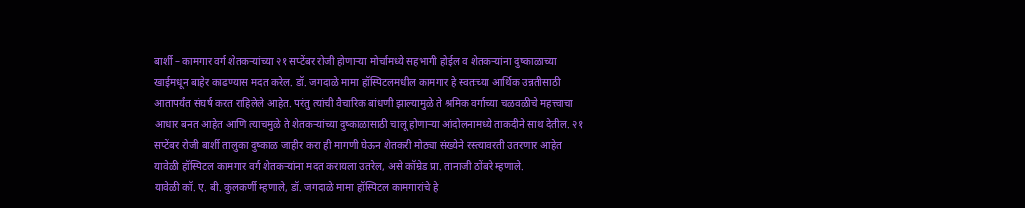बार्शी – कामगार वर्ग शेतकऱ्यांच्या २१ सप्टेंबर रोजी होणाऱ्या मोर्चामध्ये सहभागी होईल व शेतकऱ्यांना दुष्काळाच्या खाईमधून बाहेर काढण्यास मदत करेल. डॉ. जगदाळे मामा हॉस्पिटलमधील कामगार हे स्वतःच्या आर्थिक उन्नतीसाठी आतापर्यंत संघर्ष करत राहिलेले आहेत. परंतु त्यांची वैचारिक बांधणी झाल्यामुळे ते श्रमिक वर्गाच्या चळवळीचे महत्त्वाचा आधार बनत आहेत आणि त्याचमुळे ते शेतकऱ्यांच्या दुष्काळासाठी चालू होणाऱ्या आंदोलनामध्ये ताकदीने साथ देतील. २१ सप्टेंबर रोजी बार्शी तालुका दुष्काळ जाहीर करा ही मागणी घेऊन शेतकरी मोठ्या संख्येने रस्त्यावरती उतरणार आहेत यावेळी हॉस्पिटल कामगार वर्ग शेतकऱ्यांना मदत करायला उतरेल, असे कॉम्रेड प्रा. तानाजी ठोंबरे म्हणाले.
यावेळी कॉ. ए. बी. कुलकर्णी म्हणाले, डॉ. जगदाळे मामा हॉस्पिटल कामगारांचे हे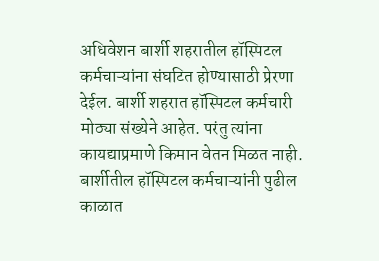अधिवेशन बार्शी शहरातील हॉस्पिटल कर्मचाऱ्यांना संघटित होण्यासाठी प्रेरणा देईल. बार्शी शहरात हॉस्पिटल कर्मचारी मोठ्या संख्येने आहेत. परंतु त्यांना कायद्याप्रमाणे किमान वेतन मिळत नाही. बार्शीतील हॉस्पिटल कर्मचाऱ्यांनी पुढील काळात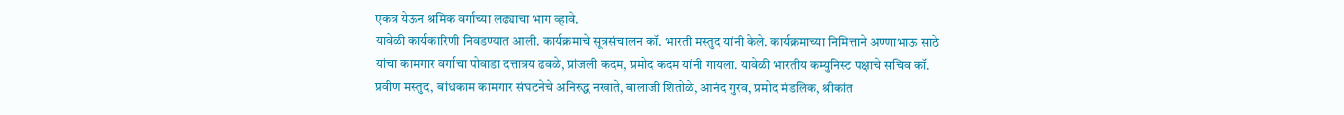एकत्र येऊन श्रमिक वर्गाच्या लढ्याचा भाग व्हावे.
यावेळी कार्यकारिणी निवडण्यात आली. कार्यक्रमाचे सूत्रसंचालन कॉ. भारती मस्तुद यांनी केले. कार्यक्रमाच्या निमित्ताने अण्णाभाऊ साठे यांचा कामगार वर्गाचा पोवाडा दत्तात्रय ढवळे, प्रांजली कदम, प्रमोद कदम यांनी गायला. यावेळी भारतीय कम्युनिस्ट पक्षाचे सचिव कॉ. प्रवीण मस्तुद, बांधकाम कामगार संघटनेचे अनिरुद्ध नखाते, बालाजी शितोळे, आनंद गुरव, प्रमोद मंडलिक, श्रीकांत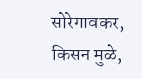सोरेगावकर, किसन मुळे,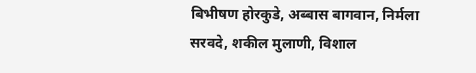बिभीषण होरकुडे, अब्बास बागवान, निर्मला सरवदे, शकील मुलाणी, विशाल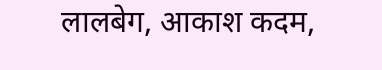लालबेग, आकाश कदम,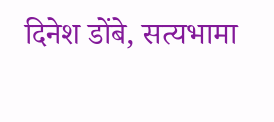दिनेश डोंबे, सत्यभामा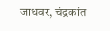जाधवर, चंद्रकांत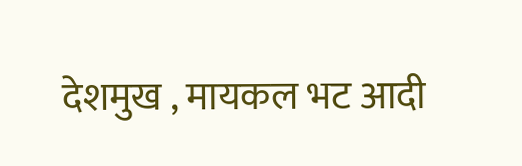देशमुख , मायकल भट आदी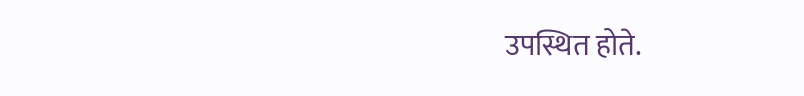उपस्थित होते.